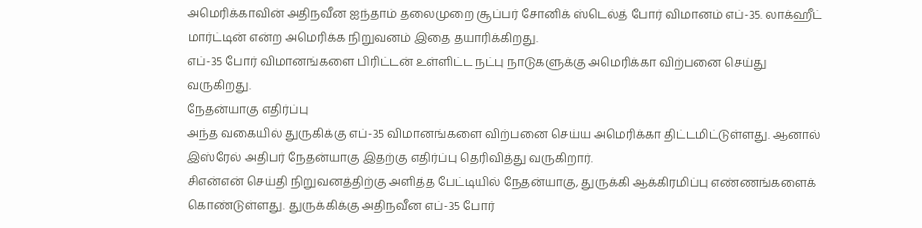அமெரிக்காவின் அதிநவீன ஐந்தாம் தலைமுறை சூப்பர் சோனிக் ஸ்டெல்த் போர் விமானம் எப்-35. லாக்ஹீட் மார்ட்டின் என்ற அமெரிக்க நிறுவனம் இதை தயாரிக்கிறது.
எப்-35 போர் விமானங்களை பிரிட்டன் உள்ளிட்ட நட்பு நாடுகளுக்கு அமெரிக்கா விற்பனை செய்து வருகிறது.
நேதன்யாகு எதிர்ப்பு
அந்த வகையில் துருகிக்கு எப்-35 விமானங்களை விற்பனை செய்ய அமெரிக்கா திட்டமிட்டுள்ளது. ஆனால் இஸ்ரேல் அதிபர் நேதன்யாகு இதற்கு எதிர்ப்பு தெரிவித்து வருகிறார்.
சிஎன்என் செய்தி நிறுவனத்திற்கு அளித்த பேட்டியில் நேதன்யாகு, துருக்கி ஆக்கிரமிப்பு எண்ணங்களைக் கொண்டுள்ளது. துருக்கிக்கு அதிநவீன எப்-35 போர்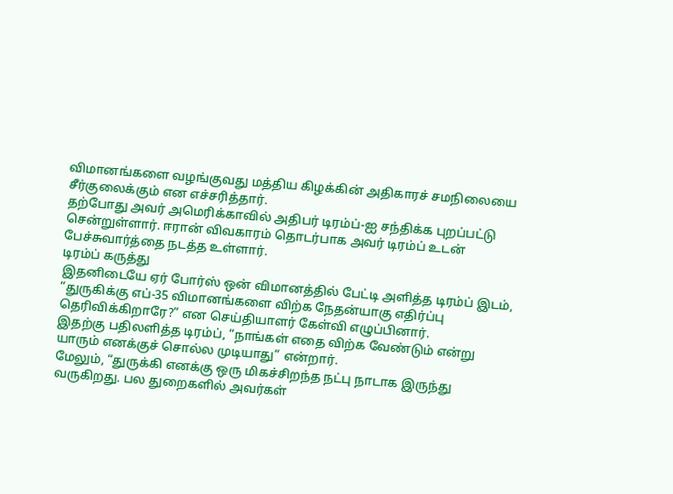விமானங்களை வழங்குவது மத்திய கிழக்கின் அதிகாரச் சமநிலையை சீர்குலைக்கும் என எச்சரித்தார்.
தற்போது அவர் அமெரிக்காவில் அதிபர் டிரம்ப்-ஐ சந்திக்க புறப்பட்டு சென்றுள்ளார். ஈரான் விவகாரம் தொடர்பாக அவர் டிரம்ப் உடன் பேச்சுவார்த்தை நடத்த உள்ளார்.
டிரம்ப் கருத்து
இதனிடையே ஏர் போர்ஸ் ஒன் விமானத்தில் பேட்டி அளித்த டிரம்ப் இடம், “துருகிக்கு எப்-35 விமானங்களை விற்க நேதன்யாகு எதிர்ப்பு தெரிவிக்கிறாரே?” என செய்தியாளர் கேள்வி எழுப்பினார்.
இதற்கு பதிலளித்த டிரம்ப், “நாங்கள் எதை விற்க வேண்டும் என்று யாரும் எனக்குச் சொல்ல முடியாது” என்றார்.
மேலும், “துருக்கி எனக்கு ஒரு மிகச்சிறந்த நட்பு நாடாக இருந்து வருகிறது. பல துறைகளில் அவர்கள்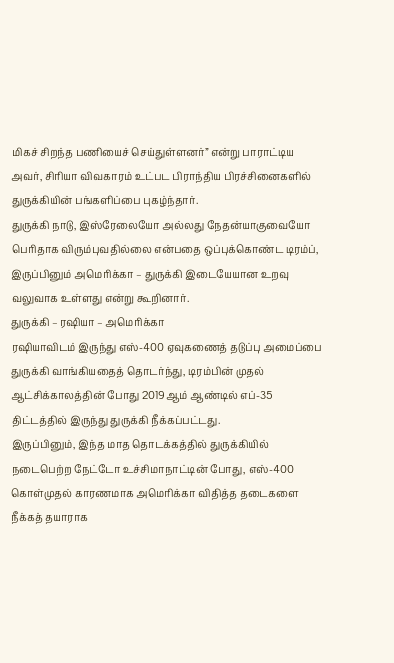மிகச் சிறந்த பணியைச் செய்துள்ளனர்” என்று பாராட்டிய அவர், சிரியா விவகாரம் உட்பட பிராந்திய பிரச்சினைகளில் துருக்கியின் பங்களிப்பை புகழ்ந்தார்.
துருக்கி நாடு, இஸ்ரேலையோ அல்லது நேதன்யாகுவையோ பெரிதாக விரும்புவதில்லை என்பதை ஒப்புக்கொண்ட டிரம்ப், இருப்பினும் அமெரிக்கா – துருக்கி இடையேயான உறவு வலுவாக உள்ளது என்று கூறினார்.
துருக்கி – ரஷியா – அமெரிக்கா
ரஷியாவிடம் இருந்து எஸ்-400 ஏவுகணைத் தடுப்பு அமைப்பை துருக்கி வாங்கியதைத் தொடர்ந்து, டிரம்பின் முதல் ஆட்சிக்காலத்தின் போது 2019ஆம் ஆண்டில் எப்-35 திட்டத்தில் இருந்து துருக்கி நீக்கப்பட்டது.
இருப்பினும், இந்த மாத தொடக்கத்தில் துருக்கியில் நடைபெற்ற நேட்டோ உச்சிமாநாட்டின் போது, எஸ்-400 கொள்முதல் காரணமாக அமெரிக்கா விதித்த தடைகளை நீக்கத் தயாராக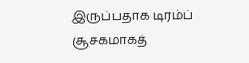இருப்பதாக டிரம்ப் சூசகமாகத்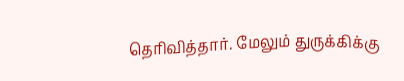தெரிவித்தார். மேலும் துருக்கிக்கு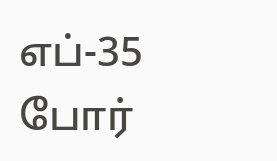எப்-35 போர்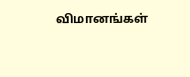விமானங்கள்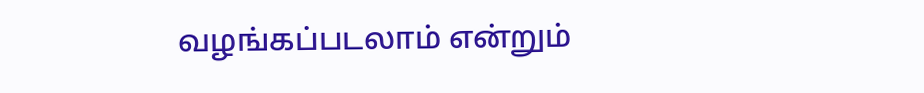வழங்கப்படலாம் என்றும்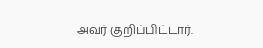அவர் குறிப்பிட்டார்.